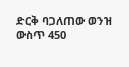ድርቅ ባጋለጠው ወንዝ ውስጥ 450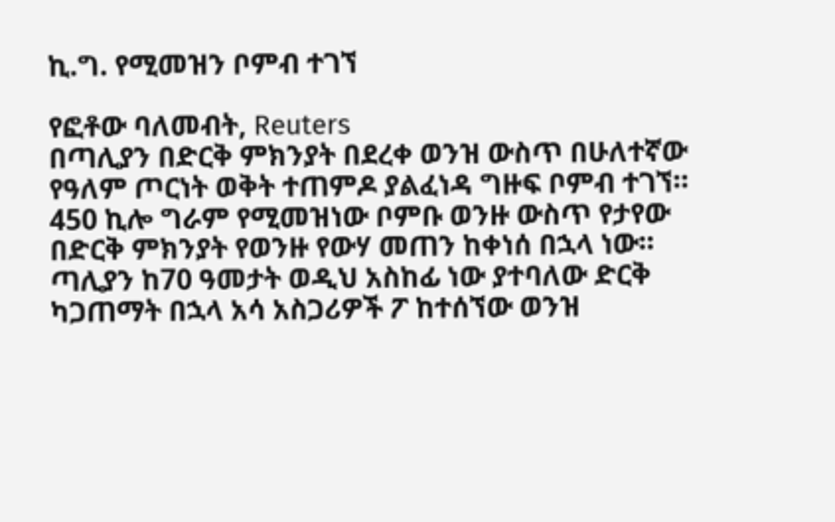ኪ.ግ. የሚመዝን ቦምብ ተገኘ

የፎቶው ባለመብት, Reuters
በጣሊያን በድርቅ ምክንያት በደረቀ ወንዝ ውስጥ በሁለተኛው የዓለም ጦርነት ወቅት ተጠምዶ ያልፈነዳ ግዙፍ ቦምብ ተገኘ።
450 ኪሎ ግራም የሚመዝነው ቦምቡ ወንዙ ውስጥ የታየው በድርቅ ምክንያት የወንዙ የውሃ መጠን ከቀነሰ በኋላ ነው። ጣሊያን ከ70 ዓመታት ወዲህ አስከፊ ነው ያተባለው ድርቅ ካጋጠማት በኋላ አሳ አስጋሪዎች ፖ ከተሰኘው ወንዝ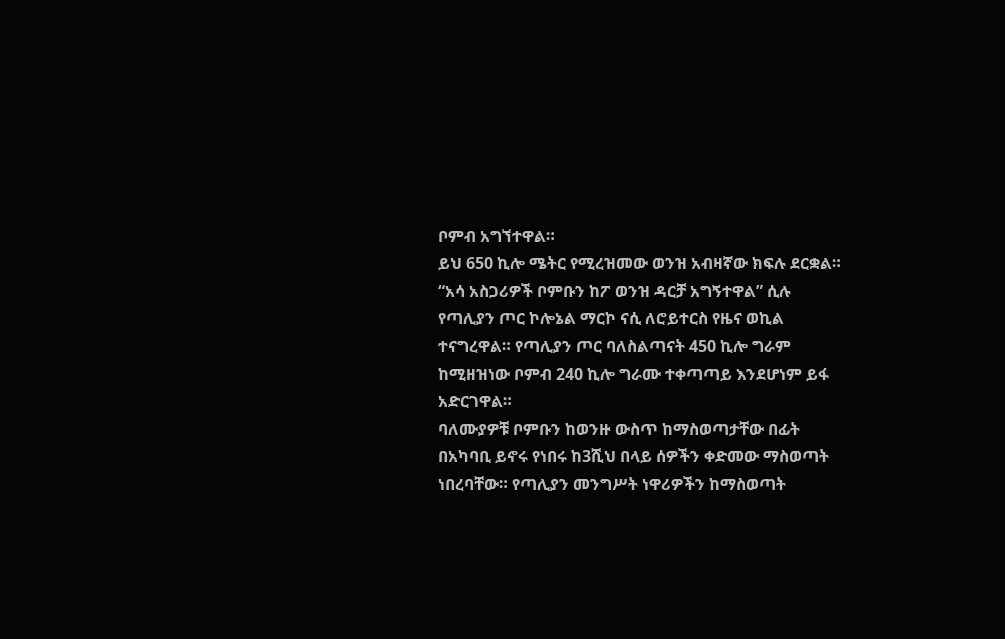ቦምብ አግኘተዋል።
ይህ 650 ኪሎ ሜትር የሚረዝመው ወንዝ አብዛኛው ክፍሉ ደርቋል። “አሳ አስጋሪዎች ቦምቡን ከፖ ወንዝ ዳርቻ አግኝተዋል” ሲሉ የጣሊያን ጦር ኮሎኔል ማርኮ ናሲ ለሮይተርስ የዜና ወኪል ተናግረዋል። የጣሊያን ጦር ባለስልጣናት 450 ኪሎ ግራም ከሚዘዝነው ቦምብ 240 ኪሎ ግራሙ ተቀጣጣይ እንደሆነም ይፋ አድርገዋል።
ባለሙያዎቹ ቦምቡን ከወንዙ ውስጥ ከማስወጣታቸው በፊት በአካባቢ ይኖሩ የነበሩ ከ3ሺህ በላይ ሰዎችን ቀድመው ማስወጣት ነበረባቸው። የጣሊያን መንግሥት ነዋሪዎችን ከማስወጣት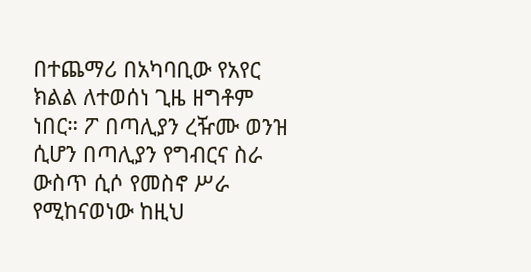በተጨማሪ በአካባቢው የአየር ክልል ለተወሰነ ጊዜ ዘግቶም ነበር። ፖ በጣሊያን ረዥሙ ወንዝ ሲሆን በጣሊያን የግብርና ስራ ውስጥ ሲሶ የመስኖ ሥራ የሚከናወነው ከዚህ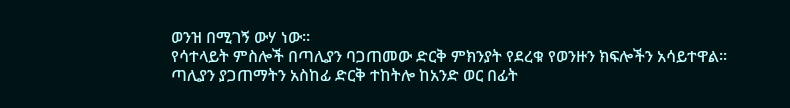ወንዝ በሚገኝ ውሃ ነው።
የሳተላይት ምስሎች በጣሊያን ባጋጠመው ድርቅ ምክንያት የደረቁ የወንዙን ክፍሎችን አሳይተዋል።
ጣሊያን ያጋጠማትን አስከፊ ድርቅ ተከትሎ ከአንድ ወር በፊት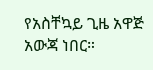የአስቸኳይ ጊዜ አዋጅ አውጃ ነበር።